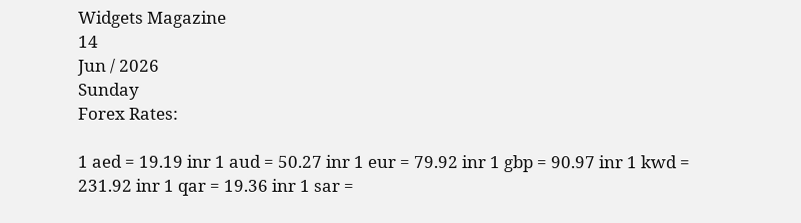Widgets Magazine
14
Jun / 2026
Sunday
Forex Rates:

1 aed = 19.19 inr 1 aud = 50.27 inr 1 eur = 79.92 inr 1 gbp = 90.97 inr 1 kwd = 231.92 inr 1 qar = 19.36 inr 1 sar =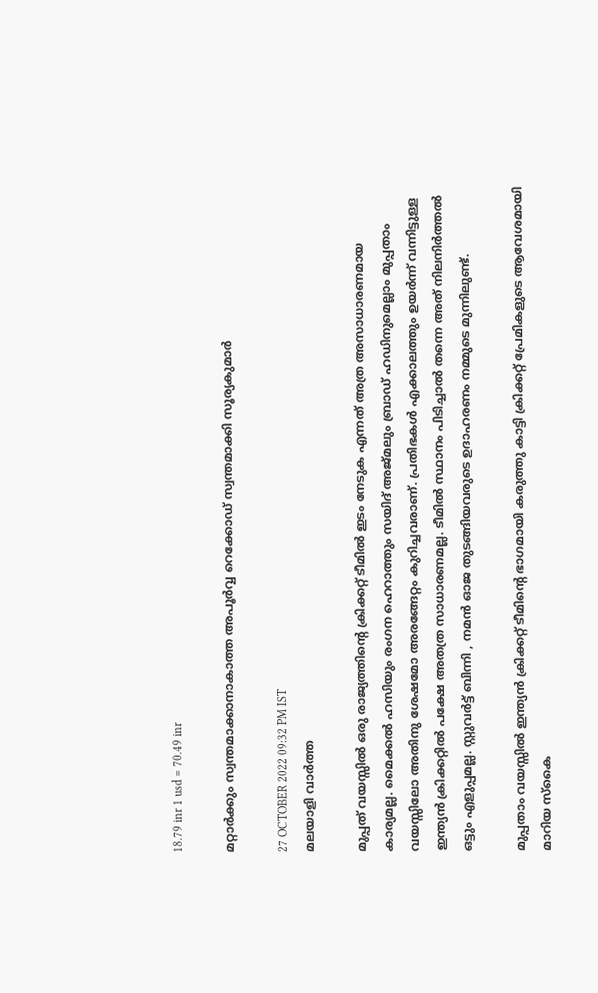18.79 inr 1 usd = 70.49 inr

മറ്റാര്‍ക്കും സ്വന്തമാക്കാനാകാത്ത അപൂര്‍വ്വ റെക്കോഡ് സ്വന്തമാക്കി സൂര്യകുമാര്‍

27 OCTOBER 2022 09:32 PM IST
മലയാളി വാര്‍ത്ത

മുപ്പത് വയസ്സില്‍ ഒരു രാജ്യത്തിന്റെ ക്രിക്കറ്റ് ടീമില്‍ ഇടം നേടുക എന്നത് അത്ര അസാധാരണമായ കാര്യമല്ല. മൈക്കല്‍ ഹസിയും രംഗന ഹെറാത്തും സയിദ് അജ്മലും ബ്രാഡ് ഹഡിനുമെല്ലാം മുപ്പതാം വയസ്സിലോ അതിനു ശേഷമോ അരങ്ങേറ്റം കുറിച്ചവരാണ്. പ്രതിഭകള്‍ എക്കാലത്തും ഉയര്‍ന്ന് വന്നിട്ടുള്ള ഇന്ത്യന്‍ ക്രിക്കറ്റില്‍ പക്ഷേ അതത്ര സാധാരണമല്ല. ടീമില്‍ സ്ഥാനം പിടിച്ചാല്‍ തന്നെ അത് നിലനിര്‍ത്തല്‍ ഒട്ടും എളുപ്പമല്ല. സ്റ്റുവര്‍ട്ട് ബിന്നി , നമന്‍ ഓജ തുടങ്ങിയവരുടെ ഉദാഹരണം നമ്മുടെ മുന്നിലുണ്ട്.

മുപ്പതാം വയസ്സില്‍ ഇന്ത്യന്‍ ക്രിക്കറ്റ് ടീമിന്റെ ഭാഗമായി കരുത്തു കാട്ടി ക്രിക്കറ്റ് പ്രേമികളുടെ ആവേശമായി മാറിയ സ്‌കൈ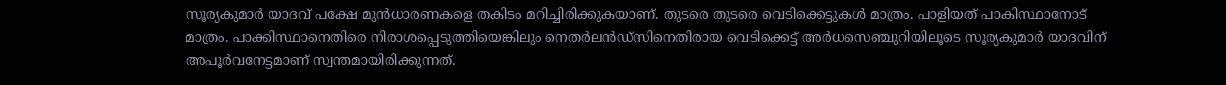സൂര്യകുമാര്‍ യാദവ് പക്ഷേ മുന്‍ധാരണകളെ തകിടം മറിച്ചിരിക്കുകയാണ്. തുടരെ തുടരെ വെടിക്കെട്ടുകള്‍ മാത്രം. പാളിയത് പാകിസ്ഥാനോട് മാത്രം. പാക്കിസ്ഥാനെതിരെ നിരാശപ്പെടുത്തിയെങ്കിലും നെതര്‍ലന്‍ഡ്‌സിനെതിരായ വെടിക്കെട്ട് അര്‍ധസെഞ്ചുറിയിലൂടെ സൂര്യകുമാര്‍ യാദവിന് അപൂര്‍വനേട്ടമാണ് സ്വന്തമായിരിക്കുന്നത്.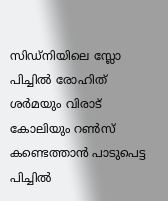സിഡ്‌നിയിലെ സ്ലോ പിച്ചില്‍ രോഹിത് ശര്‍മയും വിരാട് കോലിയും റണ്‍സ് കണ്ടെത്താന്‍ പാടുപെട്ട പിച്ചില്‍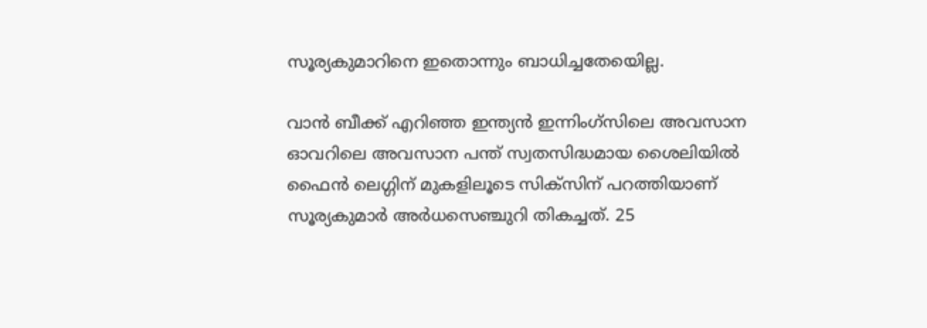സൂര്യകുമാറിനെ ഇതൊന്നും ബാധിച്ചതേയെില്ല.

വാന്‍ ബീക്ക് എറിഞ്ഞ ഇന്ത്യന്‍ ഇന്നിംഗ്‌സിലെ അവസാന ഓവറിലെ അവസാന പന്ത് സ്വതസിദ്ധമായ ശൈലിയില്‍ ഫൈന്‍ ലെഗ്ഗിന് മുകളിലൂടെ സിക്‌സിന് പറത്തിയാണ് സൂര്യകുമാര്‍ അര്‍ധസെഞ്ചുറി തികച്ചത്. 25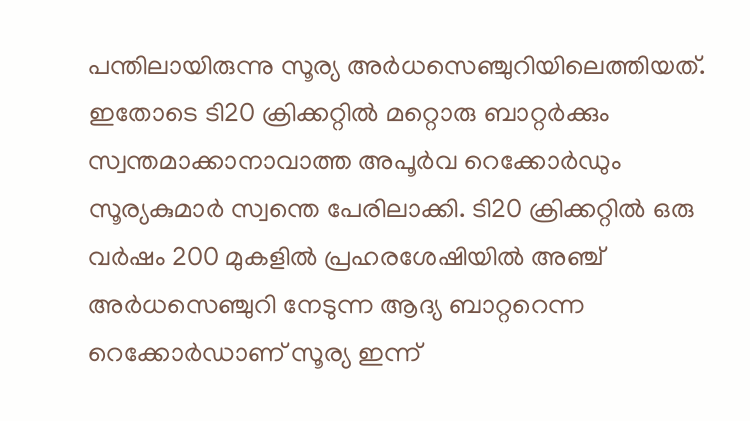പന്തിലായിരുന്നു സൂര്യ അര്‍ധസെഞ്ചുറിയിലെത്തിയത്. ഇതോടെ ടി20 ക്രിക്കറ്റില്‍ മറ്റൊരു ബാറ്റര്‍ക്കും സ്വന്തമാക്കാനാവാത്ത അപൂര്‍വ റെക്കോര്‍ഡും സൂര്യകുമാര്‍ സ്വന്തെ പേരിലാക്കി. ടി20 ക്രിക്കറ്റില്‍ ഒരു വര്‍ഷം 200 മുകളില്‍ പ്രഹരശേഷിയില്‍ അഞ്ച് അര്‍ധസെഞ്ചുറി നേടുന്ന ആദ്യ ബാറ്ററെന്ന റെക്കോര്‍ഡാണ് സൂര്യ ഇന്ന്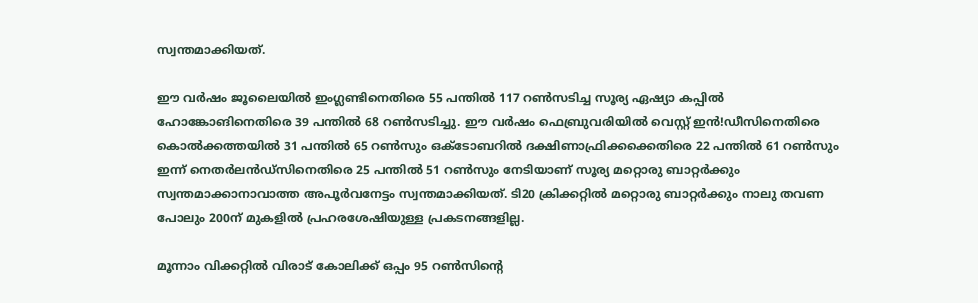സ്വന്തമാക്കിയത്.

ഈ വര്‍ഷം ജൂലൈയില്‍ ഇംഗ്ലണ്ടിനെതിരെ 55 പന്തില്‍ 117 റണ്‍സടിച്ച സൂര്യ ഏഷ്യാ കപ്പില്‍ ഹോങ്കോങിനെതിരെ 39 പന്തില്‍ 68 റണ്‍സടിച്ചു. ഈ വര്‍ഷം ഫെബ്രുവരിയില്‍ വെസ്റ്റ് ഇന്‍!ഡീസിനെതിരെ കൊല്‍ക്കത്തയില്‍ 31 പന്തില്‍ 65 റണ്‍സും ഒക്ടോബറില്‍ ദക്ഷിണാഫ്രിക്കക്കെതിരെ 22 പന്തില്‍ 61 റണ്‍സും ഇന്ന് നെതര്‍ലന്‍ഡ്‌സിനെതിരെ 25 പന്തില്‍ 51 റണ്‍സും നേടിയാണ് സൂര്യ മറ്റൊരു ബാറ്റര്‍ക്കും സ്വന്തമാക്കാനാവാത്ത അപൂര്‍വനേട്ടം സ്വന്തമാക്കിയത്. ടി20 ക്രിക്കറ്റില്‍ മറ്റൊരു ബാറ്റര്‍ക്കും നാലു തവണ പോലും 200ന് മുകളില്‍ പ്രഹരശേഷിയുള്ള പ്രകടനങ്ങളില്ല.

മൂന്നാം വിക്കറ്റില്‍ വിരാട് കോലിക്ക് ഒപ്പം 95 റണ്‍സിന്റെ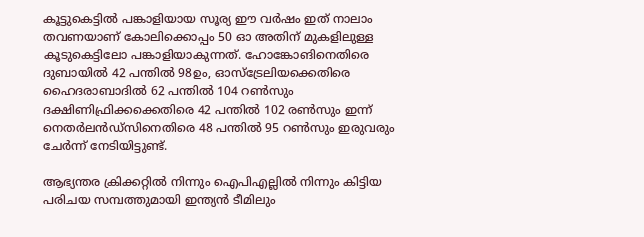കൂട്ടുകെട്ടില്‍ പങ്കാളിയായ സൂര്യ ഈ വര്‍ഷം ഇത് നാലാം തവണയാണ് കോലിക്കൊപ്പം 50 ഓ അതിന് മുകളിലുള്ള കൂടുകെട്ടിലോ പങ്കാളിയാകുന്നത്. ഹോങ്കോങിനെതിരെ ദുബായില്‍ 42 പന്തില്‍ 98ഉം, ഓസ്‌ട്രേലിയക്കെതിരെ ഹൈദരാബാദില്‍ 62 പന്തില്‍ 104 റണ്‍സും ദക്ഷിണിഫ്രിക്കക്കെതിരെ 42 പന്തില്‍ 102 രണ്‍സും ഇന്ന് നെതര്‍ലന്‍ഡ്‌സിനെതിരെ 48 പന്തില്‍ 95 റണ്‍സും ഇരുവരും ചേര്‍ന്ന് നേടിയിട്ടുണ്ട്.

ആഭ്യന്തര ക്രിക്കറ്റില്‍ നിന്നും ഐപിഎല്ലില്‍ നിന്നും കിട്ടിയ പരിചയ സമ്പത്തുമായി ഇന്ത്യന്‍ ടീമിലും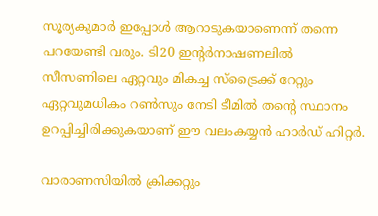സൂര്യകുമാര്‍ ഇപ്പോള്‍ ആറാടുകയാണെന്ന് തന്നെ പറയേണ്ടി വരും. ടി20 ഇന്റര്‍നാഷണലില്‍ സീസണിലെ ഏറ്റവും മികച്ച സ്‌ട്രൈക്ക് റേറ്റും ഏറ്റവുമധികം റണ്‍സും നേടി ടീമില്‍ തന്റെ സ്ഥാനം ഉറപ്പിച്ചിരിക്കുകയാണ് ഈ വലംകയ്യന്‍ ഹാര്‍ഡ് ഹിറ്റര്‍.

വാരാണസിയില്‍ ക്രിക്കറ്റും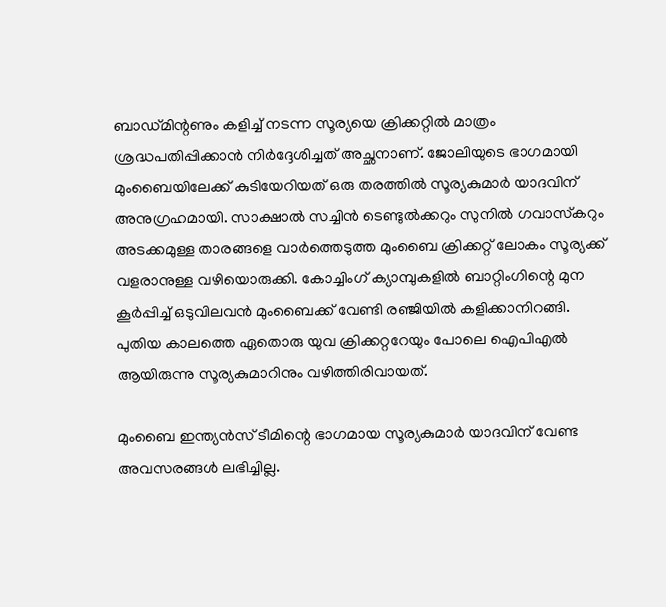ബാഡ്മിന്റണും കളിച്ച് നടന്ന സൂര്യയെ ക്രിക്കറ്റില്‍ മാത്രം ശ്രദ്ധപതിപ്പിക്കാന്‍ നിര്‍ദ്ദേശിച്ചത് അച്ഛനാണ്. ജോലിയുടെ ഭാഗമായി മുംബൈയിലേക്ക് കുടിയേറിയത് ഒരു തരത്തില്‍ സൂര്യകുമാര്‍ യാദവിന് അനുഗ്രഹമായി. സാക്ഷാല്‍ സച്ചിന്‍ ടെണ്ടുല്‍ക്കറും സുനില്‍ ഗവാസ്‌കറും അടക്കമുള്ള താരങ്ങളെ വാര്‍ത്തെടുത്ത മുംബൈ ക്രിക്കറ്റ് ലോകം സൂര്യക്ക് വളരാനുള്ള വഴിയൊരുക്കി. കോച്ചിംഗ് ക്യാമ്പുകളില്‍ ബാറ്റിംഗിന്റെ മുന കൂര്‍പ്പിച്ച് ഒടുവിലവന്‍ മുംബൈക്ക് വേണ്ടി രഞ്ജിയില്‍ കളിക്കാനിറങ്ങി. പുതിയ കാലത്തെ ഏതൊരു യുവ ക്രിക്കറ്ററേയും പോലെ ഐപിഎല്‍ ആയിരുന്നു സൂര്യകുമാറിനും വഴിത്തിരിവായത്.

മുംബൈ ഇന്ത്യന്‍സ് ടീമിന്റെ ഭാഗമായ സൂര്യകുമാര്‍ യാദവിന് വേണ്ട അവസരങ്ങള്‍ ലഭിച്ചില്ല.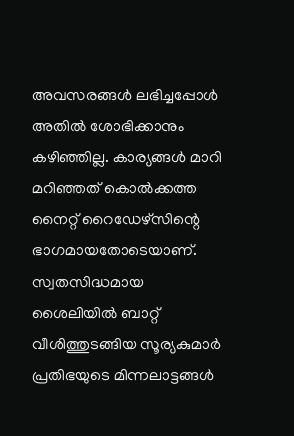അവസരങ്ങള്‍ ലഭിച്ചപ്പോള്‍ അതില്‍ ശോഭിക്കാനും കഴിഞ്ഞില്ല. കാര്യങ്ങള്‍ മാറി മറിഞ്ഞത് കൊല്‍ക്കത്ത നൈറ്റ് റൈഡേഴ്‌സിന്റെ ഭാഗമായതോടെയാണ്. സ്വതസിദ്ധമായ ശൈലിയില്‍ ബാറ്റ് വീശിത്തുടങ്ങിയ സൂര്യകുമാര്‍ പ്രതിഭയുടെ മിന്നലാട്ടങ്ങള്‍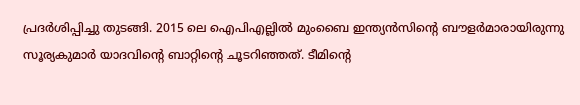പ്രദര്‍ശിപ്പിച്ചു തുടങ്ങി. 2015 ലെ ഐപിഎല്ലില്‍ മുംബൈ ഇന്ത്യന്‍സിന്റെ ബൗളര്‍മാരായിരുന്നു സൂര്യകുമാര്‍ യാദവിന്റെ ബാറ്റിന്റെ ചൂടറിഞ്ഞത്. ടീമിന്റെ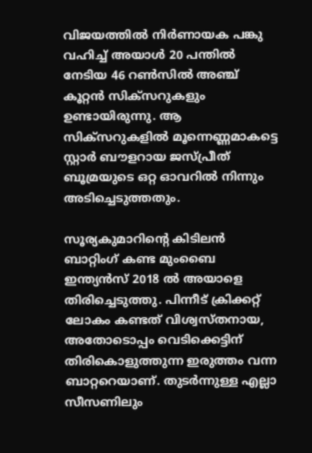വിജയത്തില്‍ നിര്‍ണായക പങ്കു വഹിച്ച് അയാള്‍ 20 പന്തില്‍ നേടിയ 46 റണ്‍സില്‍ അഞ്ച് കൂറ്റന്‍ സിക്‌സറുകളും ഉണ്ടായിരുന്നു. ആ സിക്‌സറുകളില്‍ മൂന്നെണ്ണമാകട്ടെ സ്റ്റാര്‍ ബൗളറായ ജസ്പ്രീത് ബൂമ്രയുടെ ഒറ്റ ഓവറില്‍ നിന്നും അടിച്ചെടുത്തതും.

സൂര്യകുമാറിന്റെ കിടിലന്‍ ബാറ്റിംഗ് കണ്ട മുംബൈ ഇന്ത്യന്‍സ് 2018 ല്‍ അയാളെ തിരിച്ചെടുത്തു. പിന്നീട് ക്രിക്കറ്റ് ലോകം കണ്ടത് വിശ്വസ്തനായ, അതോടൊപ്പം വെടിക്കെട്ടിന് തിരികൊളുത്തുന്ന ഇരുത്തം വന്ന ബാറ്ററെയാണ്. തുടര്‍ന്നുള്ള എല്ലാ സീസണിലും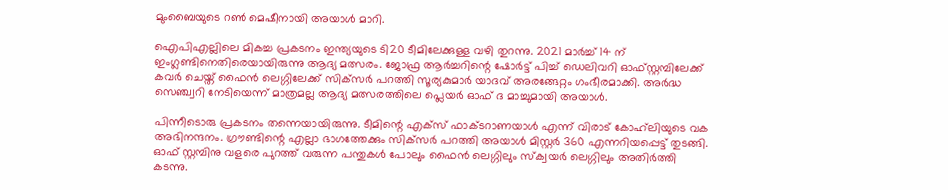മുംബൈയുടെ റണ്‍ മെഷീനായി അയാള്‍ മാറി.

ഐപിഎല്ലിലെ മികച്ച പ്രകടനം ഇന്ത്യയുടെ ടി20 ടീമിലേക്കുള്ള വഴി തുറന്നു. 2021 മാര്‍ച്ച് 14 ന് ഇംഗ്ലണ്ടിനെതിരെയായിരുന്നു ആദ്യ മത്സരം. ജോഫ്ര ആര്‍ച്ചറിന്റെ ഷോര്‍ട്ട് പിച്ച് ഡെലിവറി ഓഫ്സ്റ്റമ്പിലേക്ക് കവര്‍ ചെയ്ത് ഫൈന്‍ ലെഗ്ഗിലേക്ക് സിക്‌സര്‍ പറത്തി സൂര്യകുമാര്‍ യാദവ് അരങ്ങേറ്റം ഗംഭീരമാക്കി. അര്‍ദ്ധ സെഞ്ച്വറി നേടിയെന്ന് മാത്രമല്ല ആദ്യ മത്സരത്തിലെ പ്ലെയര്‍ ഓഫ് ദ മാച്ചുമായി അയാള്‍.

പിന്നീടൊരു പ്രകടനം തന്നെയായിരുന്നു. ടീമിന്റെ എക്‌സ് ഫാക്ടറാണയാള്‍ എന്ന് വിരാട് കോഹ്‌ലിയുടെ വക അഭിനന്ദനം. ഗ്രൗണ്ടിന്റെ എല്ലാ ഭാഗത്തേക്കും സിക്‌സര്‍ പറത്തി അയാള്‍ മിസ്റ്റര്‍ 360 എന്നറിയപ്പെട്ട് തുടങ്ങി. ഓഫ് സ്റ്റമ്പിനു വളരെ പുറത്ത് വരുന്ന പന്തുകള്‍ പോലും ഫൈന്‍ ലെഗ്ഗിലും സ്‌ക്വയര്‍ ലെഗ്ഗിലും അതിര്‍ത്തി കടന്നു.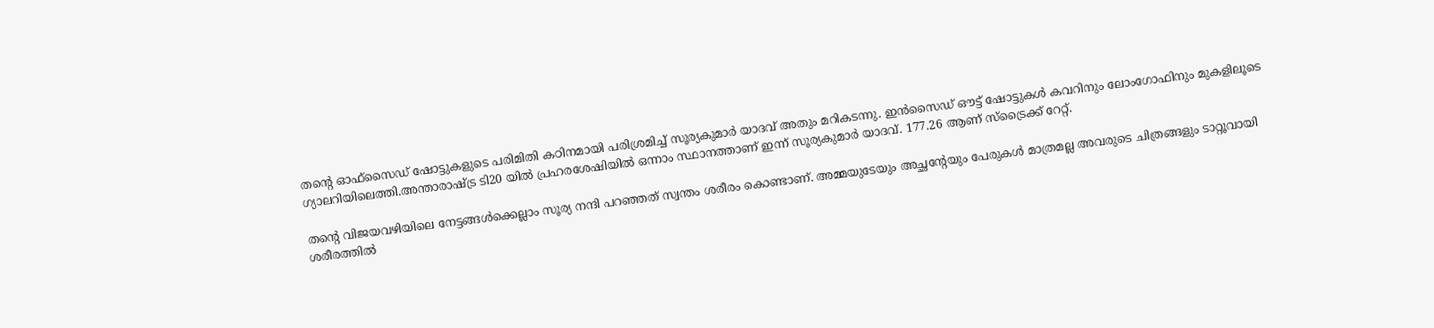തന്റെ ഓഫ്‌സൈഡ് ഷോട്ടുകളുടെ പരിമിതി കഠിനമായി പരിശ്രമിച്ച് സൂര്യകുമാര്‍ യാദവ് അതും മറികടന്നു. ഇന്‍സൈഡ് ഔട്ട് ഷോട്ടുകള്‍ കവറിനും ലോംഗോഫിനും മുകളിലൂടെ ഗ്യാലറിയിലെത്തി.അന്താരാഷ്ട്ര ടി20 യില്‍ പ്രഹരശേഷിയില്‍ ഒന്നാം സ്ഥാനത്താണ് ഇന്ന് സൂര്യകുമാര്‍ യാദവ്. 177.26 ആണ് സ്‌ട്രൈക്ക് റേറ്റ്.

തന്റെ വിജയവഴിയിലെ നേട്ടങ്ങള്‍ക്കെല്ലാം സൂര്യ നന്ദി പറഞ്ഞത് സ്വന്തം ശരീരം കൊണ്ടാണ്. അമ്മയുടേയും അച്ഛന്റേയും പേരുകള്‍ മാത്രമല്ല അവരുടെ ചിത്രങ്ങളും ടാറ്റൂവായി ശരീരത്തില്‍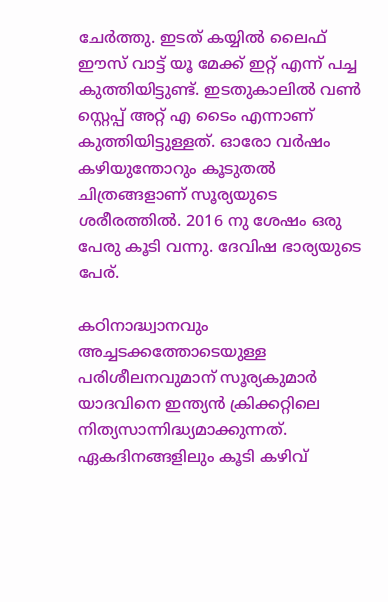ചേര്‍ത്തു. ഇടത് കയ്യില്‍ ലൈഫ് ഈസ് വാട്ട് യൂ മേക്ക് ഇറ്റ് എന്ന് പച്ച കുത്തിയിട്ടുണ്ട്. ഇടതുകാലില്‍ വണ്‍ സ്റ്റെപ്പ് അറ്റ് എ ടൈം എന്നാണ് കുത്തിയിട്ടുള്ളത്. ഓരോ വര്‍ഷം കഴിയുന്തോറും കൂടുതല്‍ ചിത്രങ്ങളാണ് സൂര്യയുടെ ശരീരത്തില്‍. 2016 നു ശേഷം ഒരു പേരു കൂടി വന്നു. ദേവിഷ ഭാര്യയുടെ പേര്.

കഠിനാദ്ധ്വാനവും അച്ചടക്കത്തോടെയുള്ള പരിശീലനവുമാന് സൂര്യകുമാര്‍ യാദവിനെ ഇന്ത്യന്‍ ക്രിക്കറ്റിലെ നിത്യസാന്നിദ്ധ്യമാക്കുന്നത്. ഏകദിനങ്ങളിലും കൂടി കഴിവ്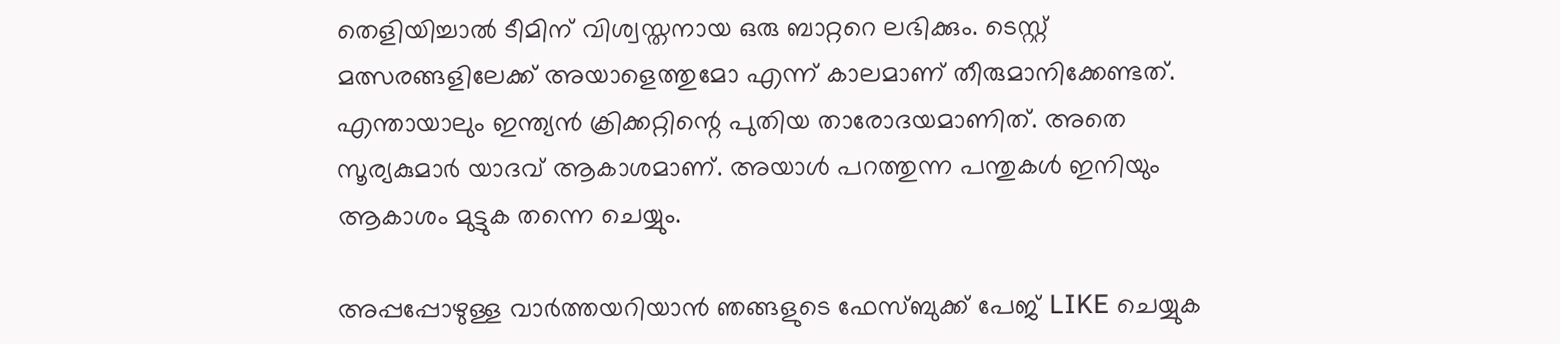തെളിയിച്ചാല്‍ ടീമിന് വിശ്വസ്തനായ ഒരു ബാറ്ററെ ലഭിക്കും. ടെസ്റ്റ് മത്സരങ്ങളിലേക്ക് അയാളെത്തുമോ എന്ന് കാലമാണ് തീരുമാനിക്കേണ്ടത്. എന്തായാലും ഇന്ത്യന്‍ ക്രിക്കറ്റിന്റെ പുതിയ താരോദയമാണിത്. അതെ സൂര്യകുമാര്‍ യാദവ് ആകാശമാണ്. അയാള്‍ പറത്തുന്ന പന്തുകള്‍ ഇനിയും ആകാശം മുട്ടുക തന്നെ ചെയ്യും.

അപ്പപ്പോഴുള്ള വാര്‍ത്തയറിയാന്‍ ഞങ്ങളുടെ ഫേസ്‌ബുക്ക്‌ പേജ് LIKE ചെയ്യുക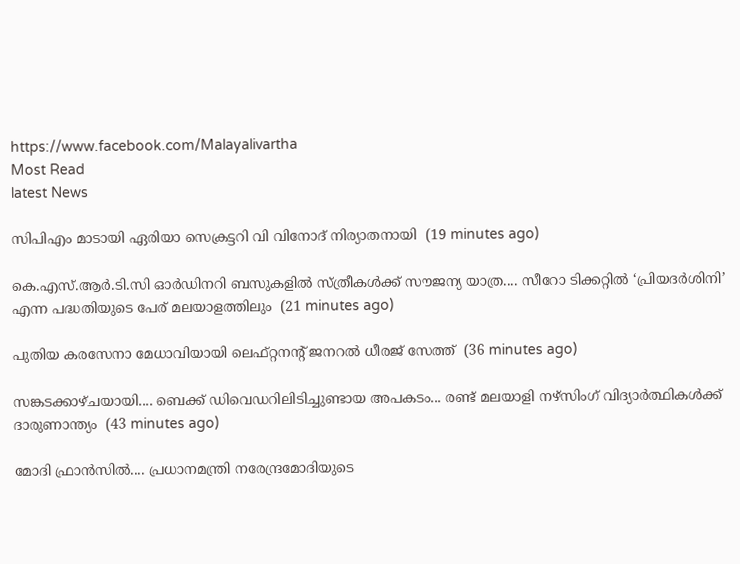https://www.facebook.com/Malayalivartha
Most Read
latest News

സിപിഎം മാടായി ഏരിയാ സെക്രട്ടറി വി വിനോദ് നിര്യാതനായി  (19 minutes ago)

കെ.എസ്.ആർ.ടി.സി ഓർഡിനറി ബസുകളിൽ സ്ത്രീകൾക്ക് സൗജന്യ യാത്ര.... സീറോ ടിക്കറ്റിൽ ‘പ്രിയദർശിനി’ എന്ന പദ്ധതിയുടെ പേര് മലയാളത്തിലും  (21 minutes ago)

പുതിയ കരസേനാ മേധാവിയായി ലെഫ്റ്റനന്റ് ജനറൽ ധീരജ് സേത്ത്  (36 minutes ago)

സങ്കടക്കാഴ്ചയായി.... ബെക്ക് ഡിവെഡറിലിടിച്ചുണ്ടായ അപകടം... രണ്ട് മലയാളി നഴ്സിംഗ് വിദ്യാർത്ഥികൾക്ക് ദാരുണാന്ത്യം  (43 minutes ago)

മോദി ഫ്രാൻസിൽ.... പ്രധാനമന്ത്രി നരേന്ദ്രമോദിയുടെ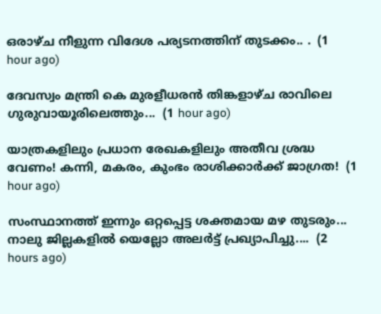ഒരാഴ്ച നീളുന്ന വിദേശ പര്യടനത്തിന് തുടക്കം.. .  (1 hour ago)

ദേവസ്വം മന്ത്രി കെ മുരളീധരന്‍ തിങ്കളാഴ്ച രാവിലെ ഗുരുവായൂരിലെത്തും...  (1 hour ago)

യാത്രകളിലും പ്രധാന രേഖകളിലും അതീവ ശ്രദ്ധ വേണം! കന്നി, മകരം, കുംഭം രാശിക്കാർക്ക് ജാഗ്രത!  (1 hour ago)

സംസ്ഥാനത്ത് ഇന്നും ഒറ്റപ്പെട്ട ശക്തമായ മഴ തുടരും... നാലു ജില്ലകളിൽ യെല്ലോ അലർട്ട് പ്രഖ്യാപിച്ചു....  (2 hours ago)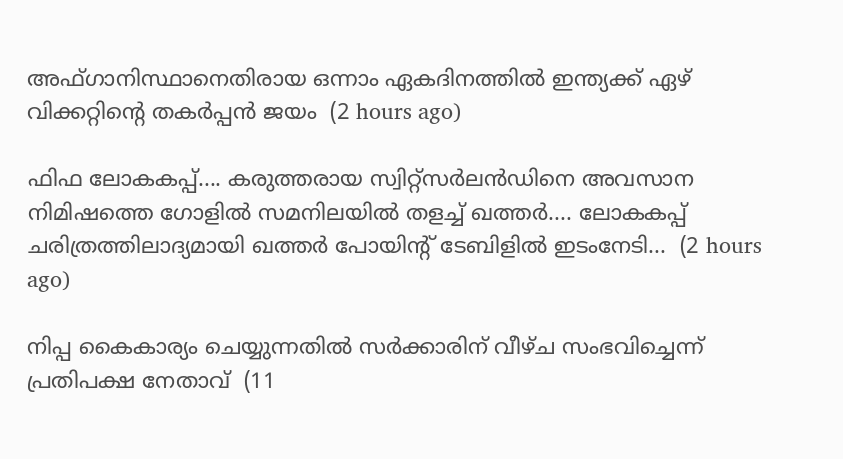അഫ്ഗാനിസ്ഥാനെതിരായ ഒന്നാം ഏകദിനത്തിൽ ഇന്ത്യക്ക് ഏഴ് വിക്കറ്റിന്റെ തകർപ്പൻ ജയം  (2 hours ago)

ഫിഫ ലോകകപ്പ്.... കരുത്തരായ സ്വിറ്റ്‌സർലൻഡിനെ അവസാന നിമിഷത്തെ ഗോളിൽ സമനിലയിൽ തളച്ച് ഖത്തർ.... ലോകകപ്പ് ചരിത്രത്തിലാദ്യമായി ഖത്തർ പോയിൻ്റ് ടേബിളിൽ ഇടംനേടി...  (2 hours ago)

നിപ്പ കൈകാര്യം ചെയ്യുന്നതില്‍ സര്‍ക്കാരിന് വീഴ്ച സംഭവിച്ചെന്ന് പ്രതിപക്ഷ നേതാവ്  (11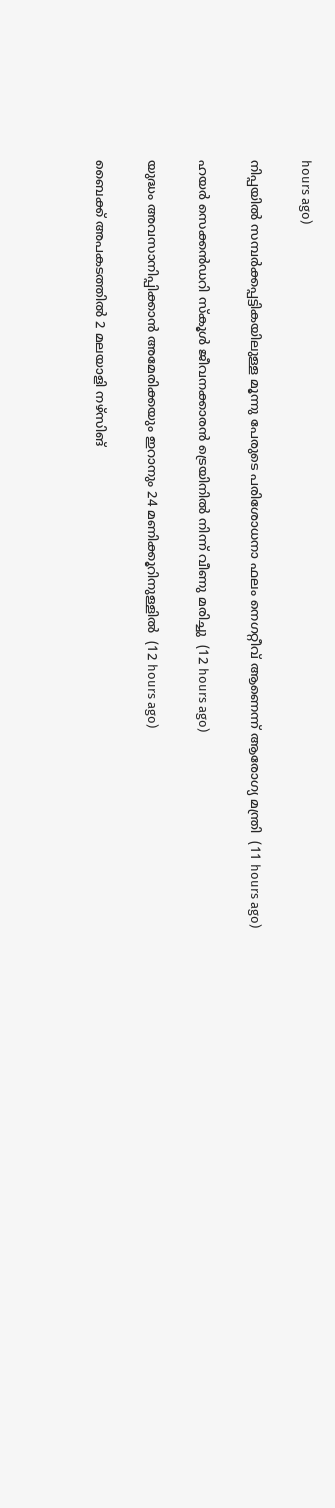hours ago)

നിപ്പയില്‍ സമ്പര്‍ക്കപ്പട്ടികയിലുള്ള മൂന്നു പേരുടെ പരിശോധനാ ഫലം നെഗറ്റീവ് ആണെന്ന് ആരോഗ്യ മന്ത്രി  (11 hours ago)

ഹയര്‍ സെക്കന്‍ഡറി സ്‌കൂള്‍ ജീവനക്കാരന്‍ ട്രെയിനില്‍ നിന്ന് വീണു മരിച്ചു  (12 hours ago)

യുദ്ധം അവസാനിപ്പിക്കാന്‍ അമേരിക്കയും ഇറാനും 24 മണിക്കൂറിനുള്ളില്‍  (12 hours ago)

ബൈക്ക് അപകടത്തില്‍ 2 മലയാളി നഴ്‌സിങ്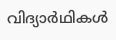വിദ്യാര്‍ഥികള്‍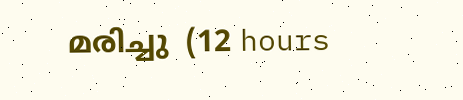മരിച്ചു  (12 hours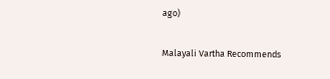ago)

Malayali Vartha Recommends